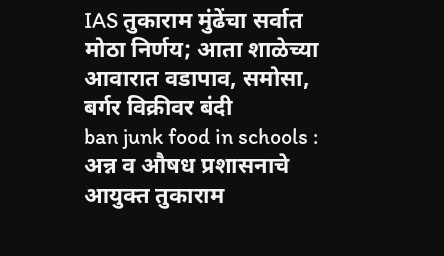IAS तुकाराम मुंढेंचा सर्वात मोठा निर्णय; आता शाळेच्या आवारात वडापाव, समोसा, बर्गर विक्रीवर बंदी
ban junk food in schools : अन्न व औषध प्रशासनाचे आयुक्त तुकाराम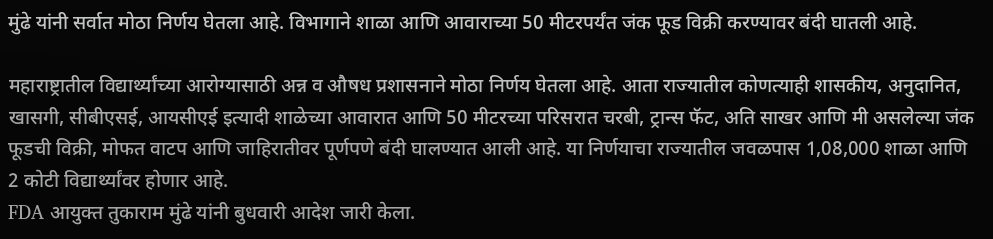मुंढे यांनी सर्वात मोठा निर्णय घेतला आहे. विभागाने शाळा आणि आवाराच्या 50 मीटरपर्यंत जंक फूड विक्री करण्यावर बंदी घातली आहे.

महाराष्ट्रातील विद्यार्थ्यांच्या आरोग्यासाठी अन्न व औषध प्रशासनाने मोठा निर्णय घेतला आहे. आता राज्यातील कोणत्याही शासकीय, अनुदानित, खासगी, सीबीएसई, आयसीएई इत्यादी शाळेच्या आवारात आणि 50 मीटरच्या परिसरात चरबी, ट्रान्स फॅट, अति साखर आणि मी असलेल्या जंक फूडची विक्री, मोफत वाटप आणि जाहिरातीवर पूर्णपणे बंदी घालण्यात आली आहे. या निर्णयाचा राज्यातील जवळपास 1,08,000 शाळा आणि 2 कोटी विद्यार्थ्यांवर होणार आहे.
FDA आयुक्त तुकाराम मुंढे यांनी बुधवारी आदेश जारी केला.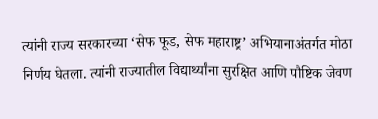त्यांनी राज्य सरकारच्या ‘सेफ फूड, सेफ महाराष्ट्र’ अभियानाअंतर्गत मोठा निर्णय घेतला. त्यांनी राज्यातील विद्यार्थ्यांना सुरक्षित आणि पौष्टिक जेवण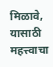मिळावे, यासाठी महत्त्वाचा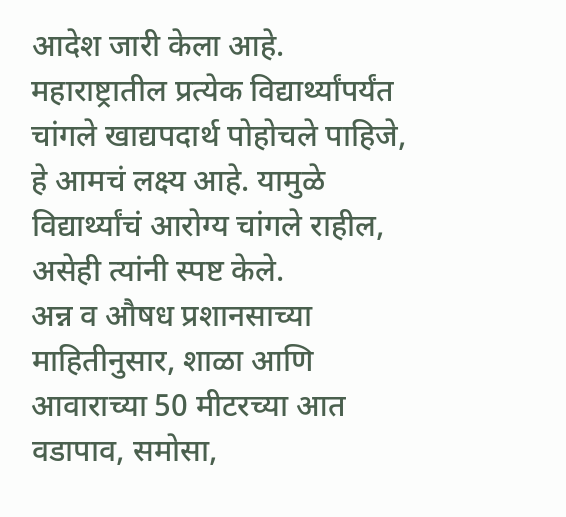आदेश जारी केला आहे. महाराष्ट्रातील प्रत्येक विद्यार्थ्यांपर्यंत चांगले खाद्यपदार्थ पोहोचले पाहिजे, हे आमचं लक्ष्य आहे. यामुळे विद्यार्थ्यांचं आरोग्य चांगले राहील, असेही त्यांनी स्पष्ट केले.
अन्न व औषध प्रशानसाच्या माहितीनुसार, शाळा आणि आवाराच्या 50 मीटरच्या आत वडापाव, समोसा,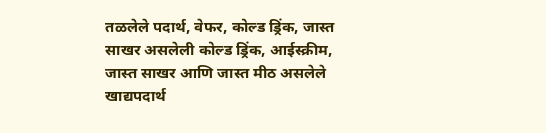तळलेले पदार्थ, वेफर, कोल्ड ड्रिंक, जास्त साखर असलेली कोल्ड ड्रिंक, आईस्क्रीम, जास्त साखर आणि जास्त मीठ असलेले खाद्यपदार्थ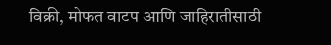विक्री, मोफत वाटप आणि जाहिरातीसाठी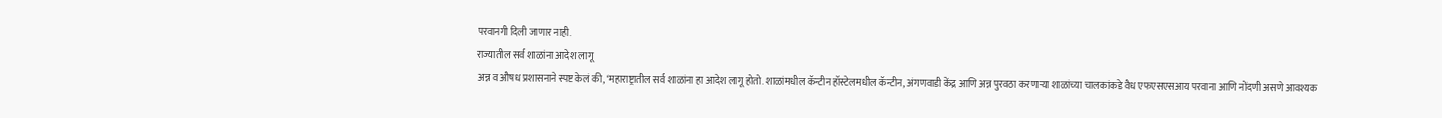परवानगी दिली जाणार नाही.
राज्यातील सर्व शाळांना आदेश लागू
अन्न व औषध प्रशासनाने स्पष्ट केलं की, ‘महाराष्ट्रातील सर्व शाळांना हा आदेश लागू होतो. शाळांमधील कॅन्टीन हॉस्टेलमधील कॅन्टीन, अंगणवाडी केंद्र आणि अन्न पुरवठा करणाऱ्या शाळांच्या चालकांकडे वैध एफएसएसआय परवाना आणि नोंदणी असणे आवश्यक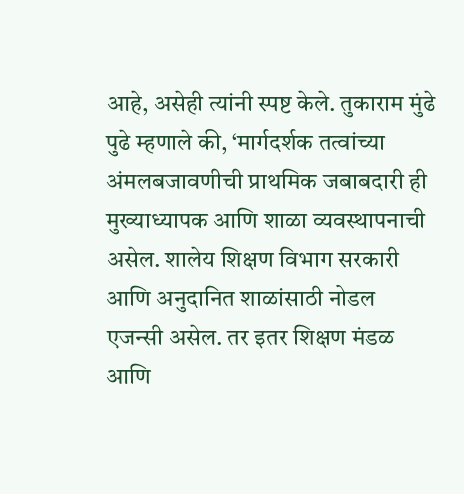आहे, असेही त्यांनी स्पष्ट केले. तुकाराम मुंढे पुढे म्हणाले की, ‘मार्गदर्शक तत्वांच्या अंमलबजावणीची प्राथमिक जबाबदारी ही मुख्याध्यापक आणि शाळा व्यवस्थापनाची असेल. शालेय शिक्षण विभाग सरकारी आणि अनुदानित शाळांसाठी नोडल एजन्सी असेल. तर इतर शिक्षण मंडळ आणि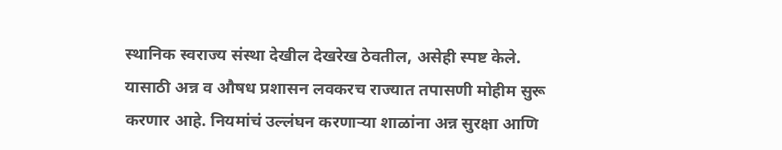स्थानिक स्वराज्य संस्था देखील देखरेख ठेवतील, असेही स्पष्ट केले. यासाठी अन्न व औषध प्रशासन लवकरच राज्यात तपासणी मोहीम सुरू करणार आहे. नियमांचं उल्लंघन करणाऱ्या शाळांना अन्न सुरक्षा आणि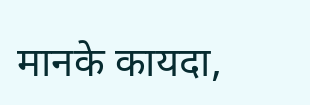मानके कायदा,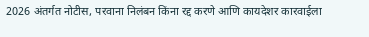2026 अंतर्गत नोटीस, परवाना निलंबन किंना रद्द करणे आणि कायदेशर कारवाईला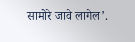सामोरे जावे लागेल’.